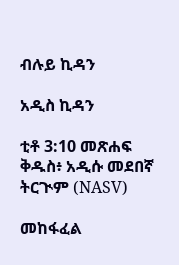ብሉይ ኪዳን

አዲስ ኪዳን

ቲቶ 3:10 መጽሐፍ ቅዱስ፥ አዲሱ መደበኛ ትርጒም (NASV)

መከፋፈል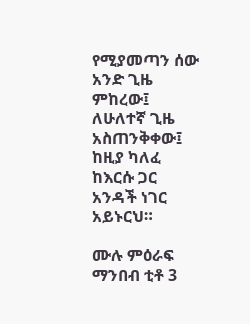የሚያመጣን ሰው አንድ ጊዜ ምከረው፤ ለሁለተኛ ጊዜ አስጠንቅቀው፤ ከዚያ ካለፈ ከእርሱ ጋር አንዳች ነገር አይኑርህ።

ሙሉ ምዕራፍ ማንበብ ቲቶ 3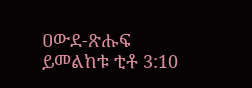ዐውደ-ጽሑፍ ይመልከቱ ቲቶ 3:10